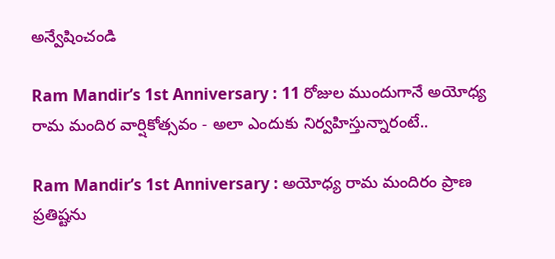అన్వేషించండి

Ram Mandir’s 1st Anniversary : 11 రోజుల ముందుగానే అయోధ్య రామ మందిర వార్షికోత్సవం - అలా ఎందుకు నిర్వహిస్తున్నారంటే..

Ram Mandir’s 1st Anniversary : అయోధ్య రామ మందిరం ప్రాణ ప్రతిష్టను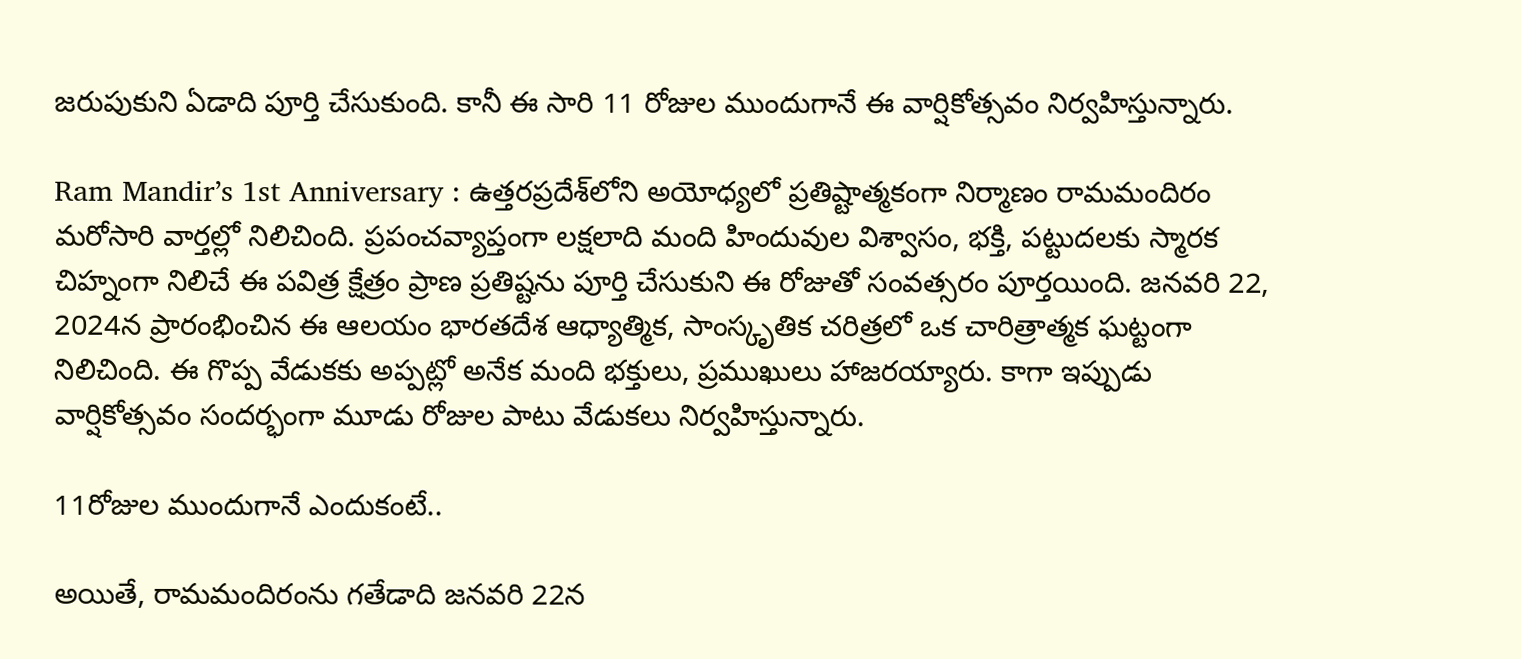జరుపుకుని ఏడాది పూర్తి చేసుకుంది. కానీ ఈ సారి 11 రోజుల ముందుగానే ఈ వార్షికోత్సవం నిర్వహిస్తున్నారు.

Ram Mandir’s 1st Anniversary : ఉత్తరప్రదేశ్‌లోని అయోధ్యలో ప్రతిష్టాత్మకంగా నిర్మాణం రామమందిరం మరోసారి వార్తల్లో నిలిచింది. ప్రపంచవ్యాప్తంగా లక్షలాది మంది హిందువుల విశ్వాసం, భక్తి, పట్టుదలకు స్మారక చిహ్నంగా నిలిచే ఈ పవిత్ర క్షేత్రం ప్రాణ ప్రతిష్టను పూర్తి చేసుకుని ఈ రోజుతో సంవత్సరం పూర్తయింది. జనవరి 22, 2024న ప్రారంభించిన ఈ ఆలయం భారతదేశ ఆధ్యాత్మిక, సాంస్కృతిక చరిత్రలో ఒక చారిత్రాత్మక ఘట్టంగా నిలిచింది. ఈ గొప్ప వేడుకకు అప్పట్లో అనేక మంది భక్తులు, ప్రముఖులు హాజరయ్యారు. కాగా ఇప్పుడు వార్షికోత్సవం సందర్భంగా మూడు రోజుల పాటు వేడుకలు నిర్వహిస్తున్నారు.

11రోజుల ముందుగానే ఎందుకంటే..

అయితే, రామమందిరంను గతేడాది జనవరి 22న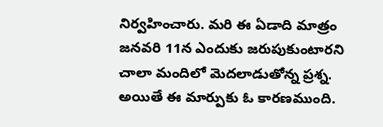నిర్వహించారు. మరి ఈ ఏడాది మాత్రం జనవరి 11న ఎందుకు జరుపుకుంటారని చాలా మందిలో మెదలాడుతోన్న ప్రశ్న. అయితే ఈ మార్పుకు ఓ కారణముంది.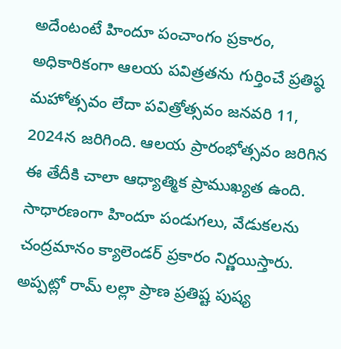అదేంటంటే హిందూ పంచాంగం ప్రకారం, అధికారికంగా ఆలయ పవిత్రతను గుర్తించే ప్రతిష్ఠ మహోత్సవం లేదా పవిత్రోత్సవం జనవరి 11, 2024న జరిగింది. ఆలయ ప్రారంభోత్సవం జరిగిన ఈ తేదీకి చాలా ఆధ్యాత్మిక ప్రాముఖ్యత ఉంది. సాధారణంగా హిందూ పండుగలు, వేడుకలను చంద్రమానం క్యాలెండర్ ప్రకారం నిర్ణయిస్తారు. అప్పట్లో రామ్ లల్లా ప్రాణ ప్రతిష్ట పుష్య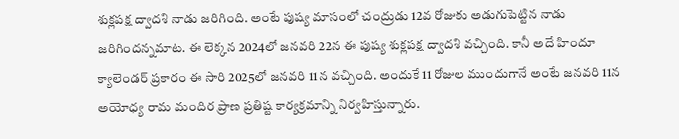శుక్లపక్ష ద్వాదశి నాడు జరిగింది. అంటే పుష్య మాసంలో చంద్రుడు 12వ రోజుకు అడుగుపెట్టిన నాడు జరిగిందన్నమాట. ఈ లెక్కన 2024లో జనవరి 22న ఈ పుష్య శుక్లపక్ష ద్వాదశి వచ్చింది. కానీ అదే హిందూ క్యాలెండర్ ప్రకారం ఈ సారి 2025లో జనవరి 11న వచ్చింది. అందుకే 11 రోజుల ముందుగానే అంటే జనవరి 11న అయోధ్య రామ మందిర ప్రాణ ప్రతిష్ట కార్యక్రమాన్ని నిర్వహిస్తున్నారు.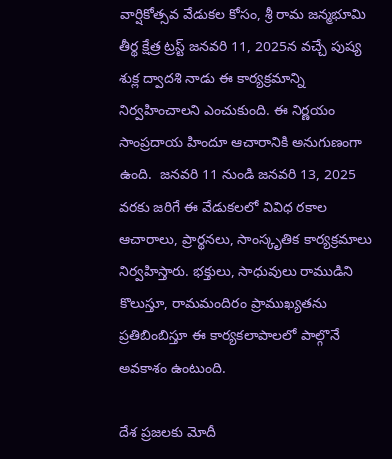వార్షికోత్సవ వేడుకల కోసం, శ్రీ రామ జన్మభూమి తీర్థ క్షేత్ర ట్రస్ట్ జనవరి 11, 2025న వచ్చే పుష్య శుక్ల ద్వాదశి నాడు ఈ కార్యక్రమాన్ని నిర్వహించాలని ఎంచుకుంది. ఈ నిర్ణయం సాంప్రదాయ హిందూ ఆచారానికి అనుగుణంగా ఉంది.  జనవరి 11 నుండి జనవరి 13, 2025 వరకు జరిగే ఈ వేడుకలలో వివిధ రకాల ఆచారాలు, ప్రార్థనలు, సాంస్కృతిక కార్యక్రమాలు నిర్వహిస్తారు. భక్తులు, సాధువులు రాముడిని కొలుస్తూ, రామమందిరం ప్రాముఖ్యతను ప్రతిబింబిస్తూ ఈ కార్యకలాపాలలో పాల్గొనే అవకాశం ఉంటుంది.

దేశ ప్రజలకు మోదీ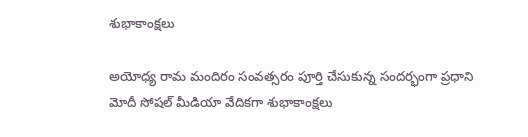శుభాకాంక్షలు

అయోధ్య రామ మందిరం సంవత్సరం పూర్తి చేసుకున్న సందర్భంగా ప్రధాని మోదీ సోషల్ మీడియా వేదికగా శుభాకాంక్షలు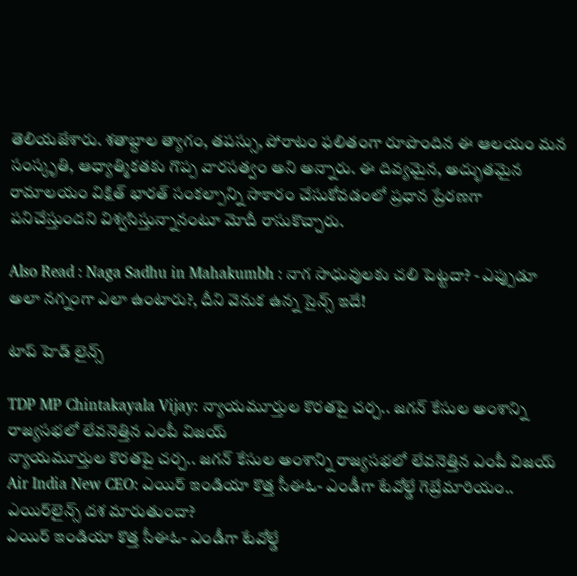తెలియజేశారు. శతాబ్దాల త్యాగం, తపస్సు, పోరాటం ఫలితంగా రూపొందిన ఈ ఆలయం మన సంస్కృతి, ఆధ్యాత్మికతకు గొప్ప వారసత్వం అని అన్నారు. ఈ దివ్యమైన, అద్భుతమైన రామాలయం విక్షిత్ భారత్ సంకల్పాన్ని సాకారం చేసుకోవడంలో ప్రధాన ప్రేరణగా పనిచేస్తుందని విశ్వసిస్తున్నానంటూ మోదీ రాసుకొచ్చారు.

Also Read : Naga Sadhu in Mahakumbh : నాగ సాధువులకు చలి పెట్టదా? - ఎప్పుడూ అలా నగ్నంగా ఎలా ఉంటారు?, దీని వెనుక ఉన్న సైన్స్ ఇదే!

టాప్ హెడ్ లైన్స్

TDP MP Chintakayala Vijay: న్యాయమూర్తుల కొరతపై చర్చ.. జగన్ కేసుల అంశాన్ని రాజ్యసభలో లేవనెత్తిన ఎంపీ విజయ్
న్యాయమూర్తుల కొరతపై చర్చ.. జగన్ కేసుల అంశాన్ని రాజ్యసభలో లేవనెత్తిన ఎంపీ విజయ్
Air India New CEO: ఎయిర్ ఇండియా కొత్త సీఈఓ- ఎండీగా టేవోల్డే గెబ్రేమారియం.. ఎయిర్‌లైన్స్ దశ మారుతుందా?
ఎయిర్ ఇండియా కొత్త సీఈఓ- ఎండీగా టేవోల్డే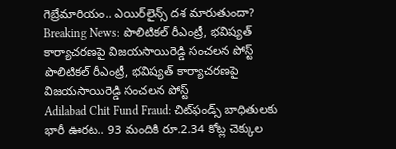గెబ్రేమారియం.. ఎయిర్‌లైన్స్ దశ మారుతుందా?
Breaking News: పొలిటికల్ రీఎంట్రీ, భవిష్యత్ కార్యాచరణపై విజయసాయిరెడ్డి సంచలన పోస్ట్
పొలిటికల్ రీఎంట్రీ, భవిష్యత్ కార్యాచరణపై విజయసాయిరెడ్డి సంచలన పోస్ట్
Adilabad Chit Fund Fraud: చిట్‌ఫండ్స్ బాధితులకు భారీ ఊరట.. 93 మందికి రూ.2.34 కోట్ల చెక్కుల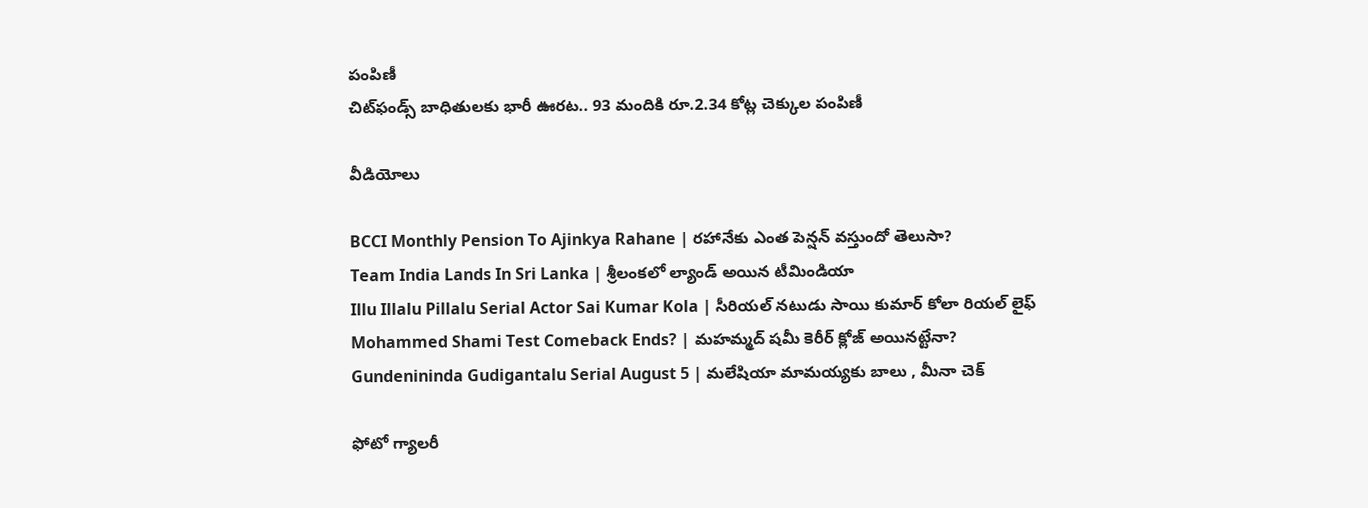పంపిణీ
చిట్‌ఫండ్స్ బాధితులకు భారీ ఊరట.. 93 మందికి రూ.2.34 కోట్ల చెక్కుల పంపిణీ

వీడియోలు

BCCI Monthly Pension To Ajinkya Rahane | రహానేకు ఎంత పెన్షన్ వస్తుందో తెలుసా?
Team India Lands In Sri Lanka | శ్రీలంకలో ల్యాండ్ అయిన టీమిండియా
Illu Illalu Pillalu Serial Actor Sai Kumar Kola | సీరియల్ నటుడు సాయి కుమార్ కోలా రియల్ లైఫ్
Mohammed Shami Test Comeback Ends? | మహమ్మద్ షమీ కెరీర్ క్లోజ్ అయినట్టేనా?
Gundenininda Gudigantalu Serial August 5 | మలేషియా మామయ్యకు బాలు , మీనా చెక్

ఫోటో గ్యాలరీ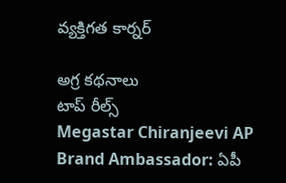వ్యక్తిగత కార్నర్

అగ్ర కథనాలు
టాప్ రీల్స్
Megastar Chiranjeevi AP Brand Ambassador: ఏపీ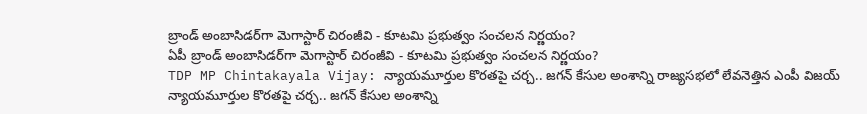బ్రాండ్ అంబాసిడర్‌గా మెగాస్టార్ చిరంజీవి - కూటమి ప్రభుత్వం సంచలన నిర్ణయం?
ఏపీ బ్రాండ్ అంబాసిడర్‌గా మెగాస్టార్ చిరంజీవి - కూటమి ప్రభుత్వం సంచలన నిర్ణయం?
TDP MP Chintakayala Vijay: న్యాయమూర్తుల కొరతపై చర్చ.. జగన్ కేసుల అంశాన్ని రాజ్యసభలో లేవనెత్తిన ఎంపీ విజయ్
న్యాయమూర్తుల కొరతపై చర్చ.. జగన్ కేసుల అంశాన్ని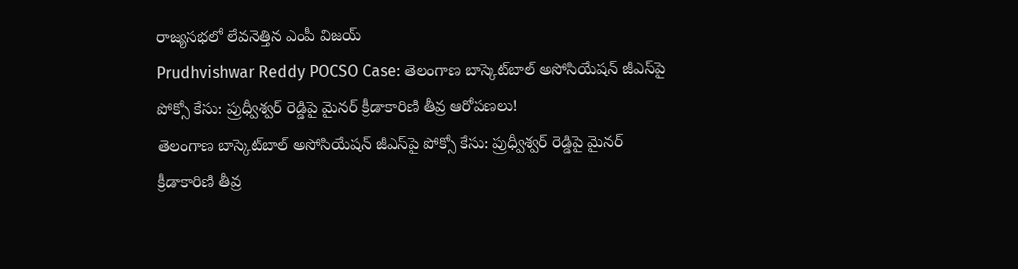రాజ్యసభలో లేవనెత్తిన ఎంపీ విజయ్
Prudhvishwar Reddy POCSO Case: తెలంగాణ బాస్కెట్‌బాల్ అసోసియేషన్ జీఎస్‌పై పోక్సో కేసు: ప్రుధ్వీశ్వర్ రెడ్డిపై మైనర్ క్రీడాకారిణి తీవ్ర ఆరోపణలు!
తెలంగాణ బాస్కెట్‌బాల్ అసోసియేషన్ జీఎస్‌పై పోక్సో కేసు: ప్రుధ్వీశ్వర్ రెడ్డిపై మైనర్ క్రీడాకారిణి తీవ్ర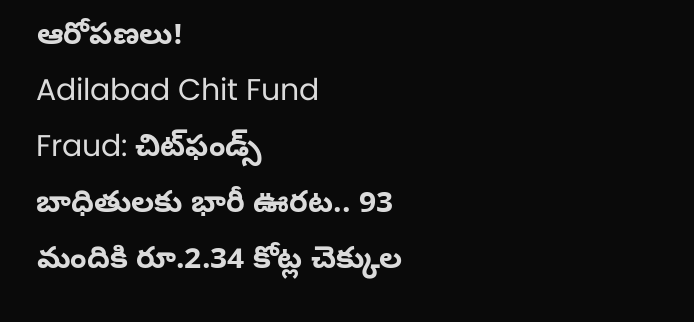ఆరోపణలు!
Adilabad Chit Fund Fraud: చిట్‌ఫండ్స్ బాధితులకు భారీ ఊరట.. 93 మందికి రూ.2.34 కోట్ల చెక్కుల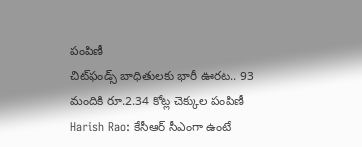పంపిణీ
చిట్‌ఫండ్స్ బాధితులకు భారీ ఊరట.. 93 మందికి రూ.2.34 కోట్ల చెక్కుల పంపిణీ
Harish Rao: కేసీఆర్ సీఎంగా ఉంటే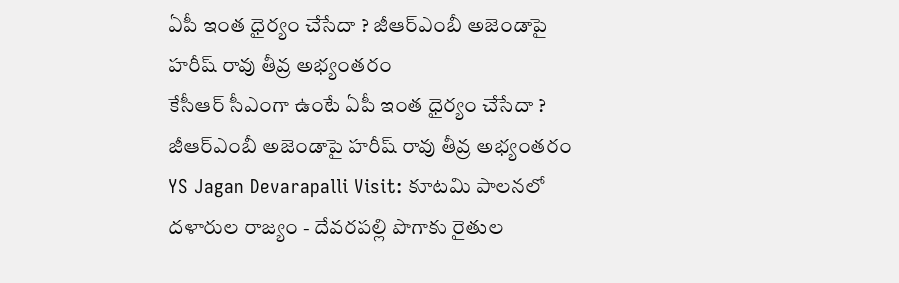ఏపీ ఇంత ధైర్యం చేసేదా ? జీఆర్ఎంబీ అజెండాపై హరీష్ రావు తీవ్ర అభ్యంతరం
కేసీఆర్ సీఎంగా ఉంటే ఏపీ ఇంత ధైర్యం చేసేదా ? జీఆర్ఎంబీ అజెండాపై హరీష్ రావు తీవ్ర అభ్యంతరం
YS Jagan Devarapalli Visit: కూటమి పాలనలో దళారుల రాజ్యం - దేవరపల్లి పొగాకు రైతుల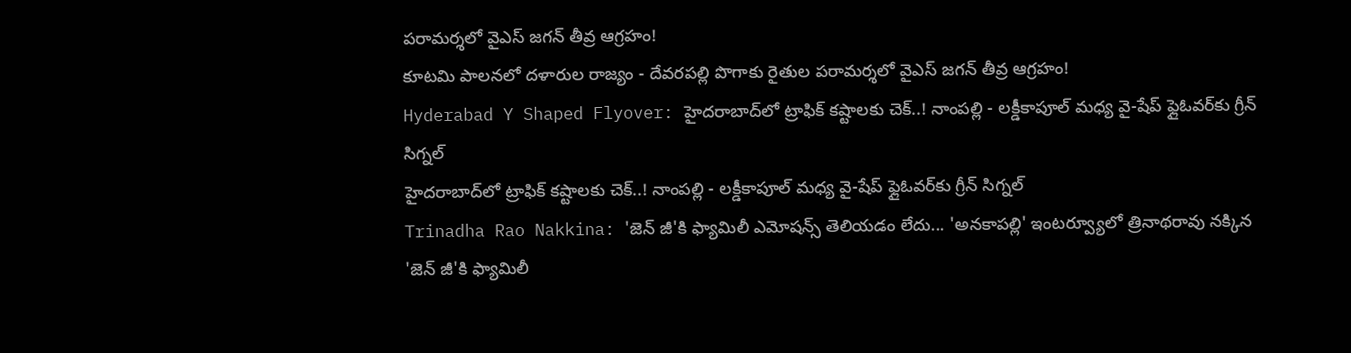పరామర్శలో వైఎస్ జగన్‌ తీవ్ర ఆగ్రహం!
కూటమి పాలనలో దళారుల రాజ్యం - దేవరపల్లి పొగాకు రైతుల పరామర్శలో వైఎస్ జగన్‌ తీవ్ర ఆగ్రహం!
Hyderabad Y Shaped Flyover: హైదరాబాద్‌లో ట్రాఫిక్ కష్టాలకు చెక్..! నాంపల్లి - లక్డీకాపూల్ మధ్య వై-షేప్ ఫ్లైఓవర్‌కు గ్రీన్ సిగ్నల్
హైదరాబాద్‌లో ట్రాఫిక్ కష్టాలకు చెక్..! నాంపల్లి - లక్డీకాపూల్ మధ్య వై-షేప్ ఫ్లైఓవర్‌కు గ్రీన్ సిగ్నల్
Trinadha Rao Nakkina: 'జెన్ జీ'కి ఫ్యామిలీ ఎమోషన్స్ తెలియడం లేదు... 'అనకాపల్లి' ఇంటర్వ్యూలో త్రినాథరావు నక్కిన
'జెన్ జీ'కి ఫ్యామిలీ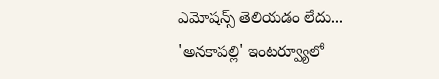ఎమోషన్స్ తెలియడం లేదు... 'అనకాపల్లి' ఇంటర్వ్యూలో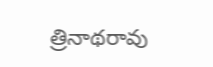త్రినాథరావు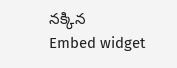నక్కిన
Embed widget